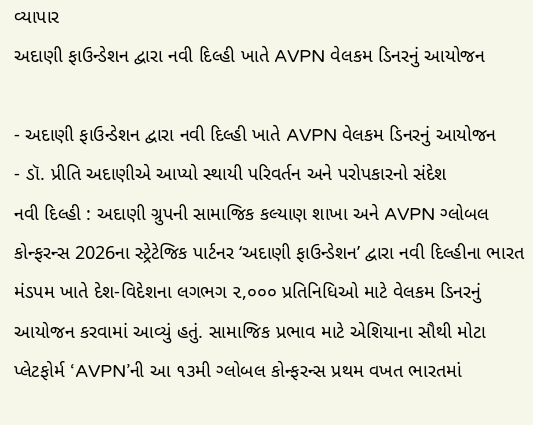વ્યાપાર
અદાણી ફાઉન્ડેશન દ્વારા નવી દિલ્હી ખાતે AVPN વેલકમ ડિનરનું આયોજન

- અદાણી ફાઉન્ડેશન દ્વારા નવી દિલ્હી ખાતે AVPN વેલકમ ડિનરનું આયોજન
- ડૉ. પ્રીતિ અદાણીએ આપ્યો સ્થાયી પરિવર્તન અને પરોપકારનો સંદેશ
નવી દિલ્હી : અદાણી ગ્રુપની સામાજિક કલ્યાણ શાખા અને AVPN ગ્લોબલ કોન્ફરન્સ 2026ના સ્ટ્રેટેજિક પાર્ટનર ‘અદાણી ફાઉન્ડેશન’ દ્વારા નવી દિલ્હીના ભારત મંડપમ ખાતે દેશ-વિદેશના લગભગ ૨,૦૦૦ પ્રતિનિધિઓ માટે વેલકમ ડિનરનું આયોજન કરવામાં આવ્યું હતું. સામાજિક પ્રભાવ માટે એશિયાના સૌથી મોટા પ્લેટફોર્મ ‘AVPN’ની આ ૧૩મી ગ્લોબલ કોન્ફરન્સ પ્રથમ વખત ભારતમાં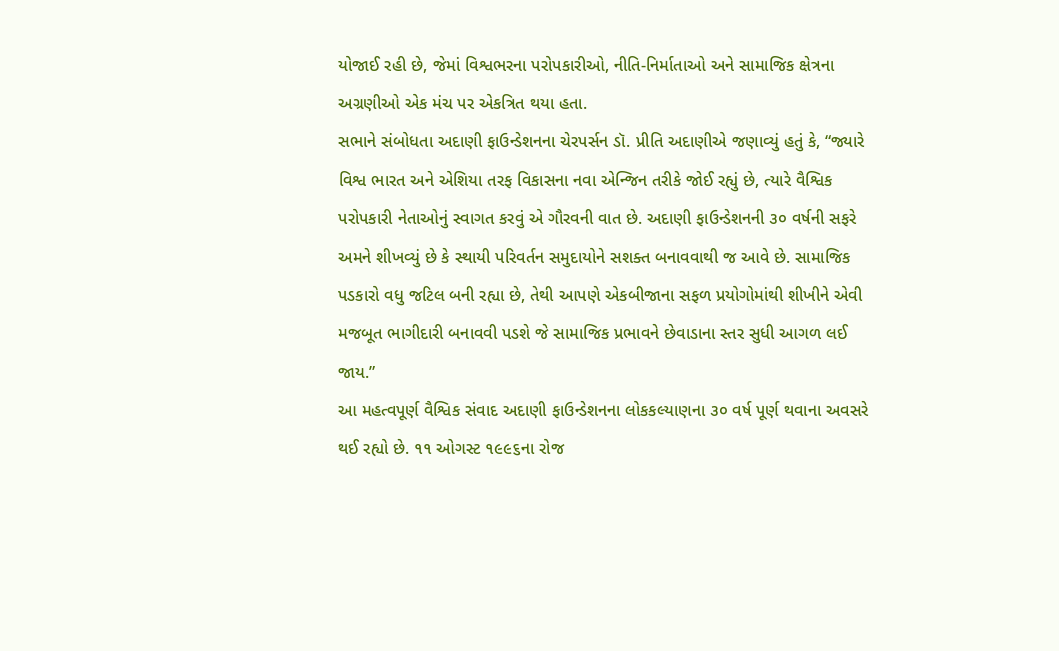યોજાઈ રહી છે, જેમાં વિશ્વભરના પરોપકારીઓ, નીતિ-નિર્માતાઓ અને સામાજિક ક્ષેત્રના અગ્રણીઓ એક મંચ પર એકત્રિત થયા હતા.
સભાને સંબોધતા અદાણી ફાઉન્ડેશનના ચેરપર્સન ડૉ. પ્રીતિ અદાણીએ જણાવ્યું હતું કે, “જ્યારે વિશ્વ ભારત અને એશિયા તરફ વિકાસના નવા એન્જિન તરીકે જોઈ રહ્યું છે, ત્યારે વૈશ્વિક પરોપકારી નેતાઓનું સ્વાગત કરવું એ ગૌરવની વાત છે. અદાણી ફાઉન્ડેશનની ૩૦ વર્ષની સફરે અમને શીખવ્યું છે કે સ્થાયી પરિવર્તન સમુદાયોને સશક્ત બનાવવાથી જ આવે છે. સામાજિક પડકારો વધુ જટિલ બની રહ્યા છે, તેથી આપણે એકબીજાના સફળ પ્રયોગોમાંથી શીખીને એવી મજબૂત ભાગીદારી બનાવવી પડશે જે સામાજિક પ્રભાવને છેવાડાના સ્તર સુધી આગળ લઈ જાય.”
આ મહત્વપૂર્ણ વૈશ્વિક સંવાદ અદાણી ફાઉન્ડેશનના લોકકલ્યાણના ૩૦ વર્ષ પૂર્ણ થવાના અવસરે થઈ રહ્યો છે. ૧૧ ઓગસ્ટ ૧૯૯૬ના રોજ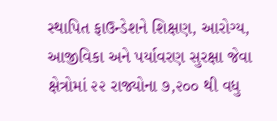સ્થાપિત ફાઉન્ડેશને શિક્ષણ, આરોગ્ય, આજીવિકા અને પર્યાવરણ સુરક્ષા જેવા ક્ષેત્રોમાં ૨૨ રાજ્યોના ૭,૨૦૦ થી વધુ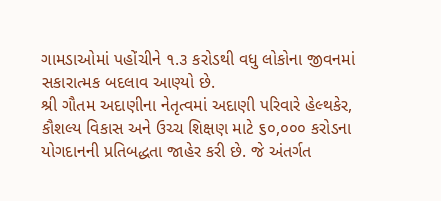ગામડાઓમાં પહોંચીને ૧.૩ કરોડથી વધુ લોકોના જીવનમાં સકારાત્મક બદલાવ આણ્યો છે.
શ્રી ગૌતમ અદાણીના નેતૃત્વમાં અદાણી પરિવારે હેલ્થકેર, કૌશલ્ય વિકાસ અને ઉચ્ચ શિક્ષણ માટે ૬૦,૦૦૦ કરોડના યોગદાનની પ્રતિબદ્ધતા જાહેર કરી છે. જે અંતર્ગત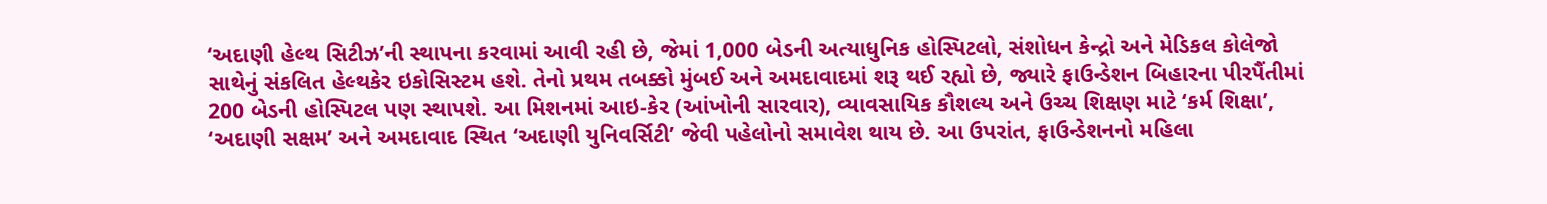‘અદાણી હેલ્થ સિટીઝ’ની સ્થાપના કરવામાં આવી રહી છે, જેમાં 1,000 બેડની અત્યાધુનિક હોસ્પિટલો, સંશોધન કેન્દ્રો અને મેડિકલ કોલેજો સાથેનું સંકલિત હેલ્થકેર ઇકોસિસ્ટમ હશે. તેનો પ્રથમ તબક્કો મુંબઈ અને અમદાવાદમાં શરૂ થઈ રહ્યો છે, જ્યારે ફાઉન્ડેશન બિહારના પીરપૈંતીમાં 200 બેડની હોસ્પિટલ પણ સ્થાપશે. આ મિશનમાં આઇ-કેર (આંખોની સારવાર), વ્યાવસાયિક કૌશલ્ય અને ઉચ્ચ શિક્ષણ માટે ‘કર્મ શિક્ષા’, ‘અદાણી સક્ષમ’ અને અમદાવાદ સ્થિત ‘અદાણી યુનિવર્સિટી’ જેવી પહેલોનો સમાવેશ થાય છે. આ ઉપરાંત, ફાઉન્ડેશનનો મહિલા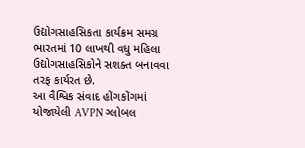ઉદ્યોગસાહસિકતા કાર્યક્રમ સમગ્ર ભારતમાં 10 લાખથી વધુ મહિલા ઉદ્યોગસાહસિકોને સશક્ત બનાવવા તરફ કાર્યરત છે.
આ વૈશ્વિક સંવાદ હોંગકોંગમાં યોજાયેલી AVPN ગ્લોબલ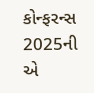કોન્ફરન્સ 2025ની એ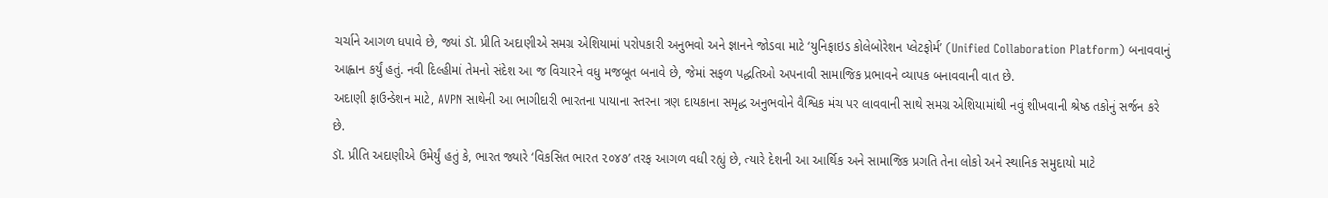ચર્ચાને આગળ ધપાવે છે, જ્યાં ડૉ. પ્રીતિ અદાણીએ સમગ્ર એશિયામાં પરોપકારી અનુભવો અને જ્ઞાનને જોડવા માટે ‘યુનિફાઇડ કોલેબોરેશન પ્લેટફોર્મ’ (Unified Collaboration Platform) બનાવવાનું આહ્વાન કર્યું હતું. નવી દિલ્હીમાં તેમનો સંદેશ આ જ વિચારને વધુ મજબૂત બનાવે છે, જેમાં સફળ પદ્ધતિઓ અપનાવી સામાજિક પ્રભાવને વ્યાપક બનાવવાની વાત છે.
અદાણી ફાઉન્ડેશન માટે, AVPN સાથેની આ ભાગીદારી ભારતના પાયાના સ્તરના ત્રણ દાયકાના સમૃદ્ધ અનુભવોને વૈશ્વિક મંચ પર લાવવાની સાથે સમગ્ર એશિયામાંથી નવું શીખવાની શ્રેષ્ઠ તકોનું સર્જન કરે છે.
ડૉ. પ્રીતિ અદાણીએ ઉમેર્યું હતું કે, ભારત જ્યારે ‘વિકસિત ભારત ૨૦૪૭’ તરફ આગળ વધી રહ્યું છે, ત્યારે દેશની આ આર્થિક અને સામાજિક પ્રગતિ તેના લોકો અને સ્થાનિક સમુદાયો માટે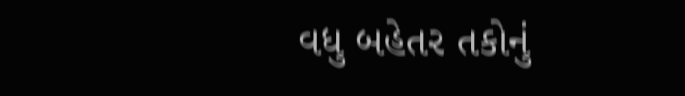વધુ બહેતર તકોનું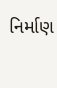નિર્માણ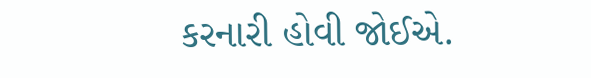કરનારી હોવી જોઈએ.